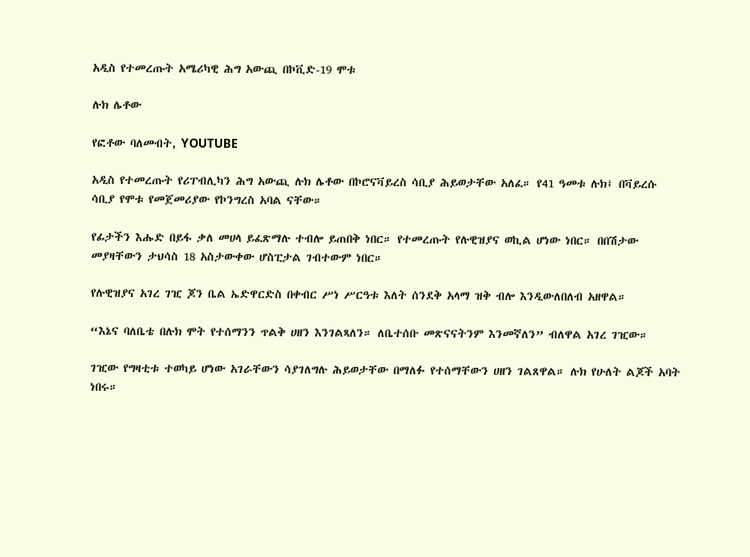አዲስ የተመረጡት አሜሪካዊ ሕግ አውጪ በኮቪድ-19 ሞቱ

ሉክ ሌቶው

የፎቶው ባለመብት, YOUTUBE

አዲስ የተመረጡት የሪፐብሊካን ሕግ አውጪ ሉክ ሌቶው በኮሮናቫይረስ ሳቢያ ሕይወታቸው አለፈ። የ41 ዓመቱ ሉክ፤ በቫይረሱ ሳቢያ የሞቱ የመጀመሪያው የኮንግረስ አባል ናቸው።

የፊታችን እሑድ በይፋ ቃለ መሀላ ይፈጽማሉ ተብሎ ይጠበቅ ነበር። የተመረጡት የሉዊዝያና ወኪል ሆነው ነበር። በበሽታው መያዛቸውን ታህሳስ 18 አስታውቀው ሆስፒታል ገብተውም ነበር።

የሉዊዝያና አገረ ገዢ ጆን ቤል ኤድዋርድስ በቀብር ሥነ ሥርዓቱ እለት ሰንደቅ አላማ ዝቅ ብሎ እንዲውለበለብ አዘዋል።

“እኔና ባለቤቴ በሉክ ሞት የተሰማንን ጥልቅ ሀዘን እንገልጻለን። ለቤተሰቡ መጽናናትንም እንመኛለን” ብለዋል አገረ ገዢው።

ገዢው የግዛቲቱ ተወካይ ሆነው አገራቸውን ሳያገለግሉ ሕይወታቸው በማለፉ የተሰማቸውን ሀዘን ገልጸዋል። ሉክ የሁለት ልጆች አባት ነበሩ።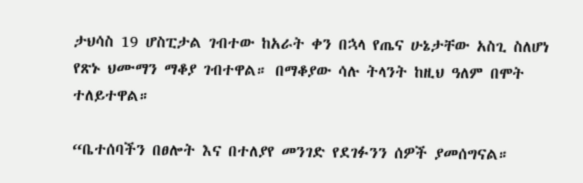ታህሳስ 19 ሆስፒታል ገብተው ከአራት ቀን በኋላ የጤና ሁኔታቸው አስጊ ስለሆነ የጽኑ ህሙማን ማቆያ ገብተዋል። በማቆያው ሳሉ ትላንት ከዚህ ዓለም በሞት ተለይተዋል።

“ቤተሰባችን በፀሎት እና በተለያየ መንገድ የደገፉንን ሰዎች ያመሰግናል።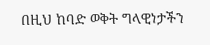በዚህ ከባድ ወቅት ግላዊነታችን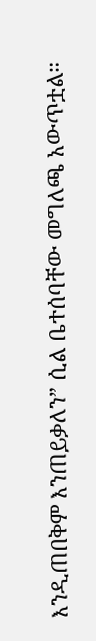እንዲጠበቅም እንጠይቃለን” ሲል ቤተሰባቸው መግለጫ አውጥቷል።